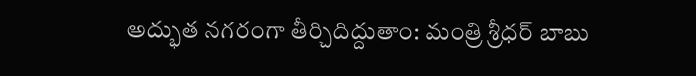అద్భుత నగరంగా తీర్చిదిద్దుతాం: మంత్రి శ్రీధర్ బాబు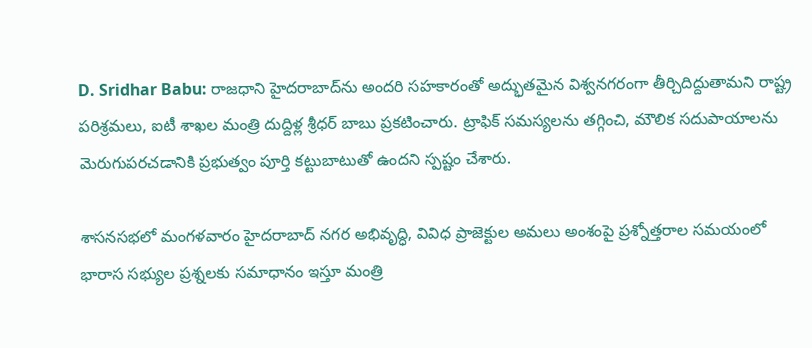D. Sridhar Babu: రాజధాని హైదరాబాద్‌ను అందరి సహకారంతో అద్భుతమైన విశ్వనగరంగా తీర్చిదిద్దుతామని రాష్ట్ర పరిశ్రమలు, ఐటీ శాఖల మంత్రి దుద్దిళ్ల శ్రీధర్ బాబు ప్రకటించారు. ట్రాఫిక్ సమస్యలను తగ్గించి, మౌలిక సదుపాయాలను మెరుగుపరచడానికి ప్రభుత్వం పూర్తి కట్టుబాటుతో ఉందని స్పష్టం చేశారు.

శాసనసభలో మంగళవారం హైదరాబాద్ నగర అభివృద్ధి, వివిధ ప్రాజెక్టుల అమలు అంశంపై ప్రశ్నోత్తరాల సమయంలో భారాస సభ్యుల ప్రశ్నలకు సమాధానం ఇస్తూ మంత్రి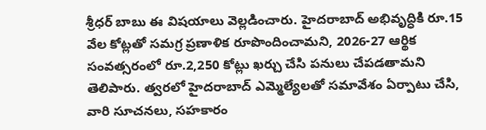శ్రీధర్ బాబు ఈ విషయాలు వెల్లడించారు. హైదరాబాద్ అభివృద్ధికి రూ.15 వేల కోట్లతో సమగ్ర ప్రణాళిక రూపొందించామని, 2026-27 ఆర్థిక సంవత్సరంలో రూ.2,250 కోట్లు ఖర్చు చేసి పనులు చేపడతామని తెలిపారు. త్వరలో హైదరాబాద్ ఎమ్మెల్యేలతో సమావేశం ఏర్పాటు చేసి, వారి సూచనలు, సహకారం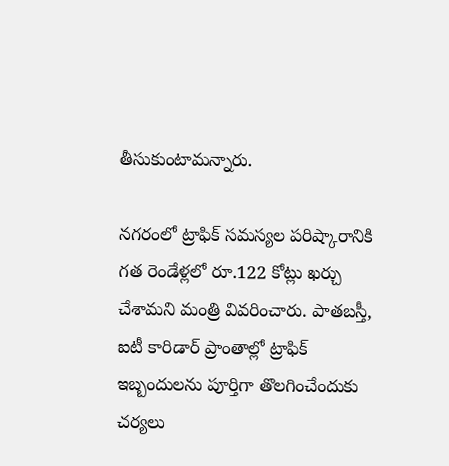తీసుకుంటామన్నారు.

నగరంలో ట్రాఫిక్ సమస్యల పరిష్కారానికి గత రెండేళ్లలో రూ.122 కోట్లు ఖర్చు చేశామని మంత్రి వివరించారు. పాతబస్తీ, ఐటీ కారిడార్ ప్రాంతాల్లో ట్రాఫిక్ ఇబ్బందులను పూర్తిగా తొలగించేందుకు చర్యలు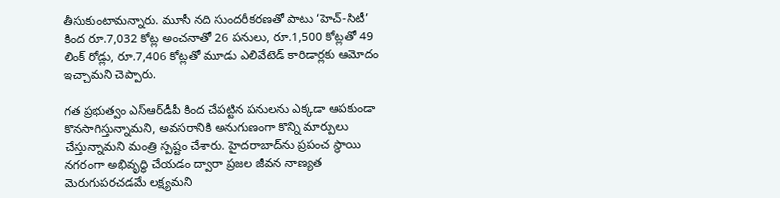తీసుకుంటామన్నారు. మూసీ నది సుందరీకరణతో పాటు ‘హెచ్-సిటీ’ కింద రూ.7,032 కోట్ల అంచనాతో 26 పనులు, రూ.1,500 కోట్లతో 49 లింక్ రోడ్లు, రూ.7,406 కోట్లతో మూడు ఎలివేటెడ్ కారిడార్లకు ఆమోదం ఇచ్చామని చెప్పారు.

గత ప్రభుత్వం ఎస్‌ఆర్‌డీపీ కింద చేపట్టిన పనులను ఎక్కడా ఆపకుండా కొనసాగిస్తున్నామని, అవసరానికి అనుగుణంగా కొన్ని మార్పులు చేస్తున్నామని మంత్రి స్పష్టం చేశారు. హైదరాబాద్‌ను ప్రపంచ స్థాయి నగరంగా అభివృద్ధి చేయడం ద్వారా ప్రజల జీవన నాణ్యత మెరుగుపరచడమే లక్ష్యమని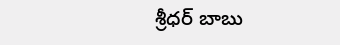శ్రీధర్ బాబు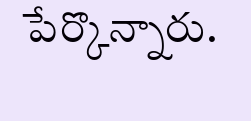పేర్కొన్నారు.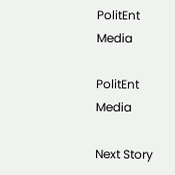PolitEnt Media

PolitEnt Media

Next Story